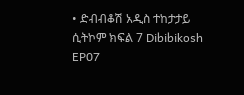• ድብብቆሽ አዲስ ተከታታይ ሲትኮም ክፍል 7 Dibibikosh EP07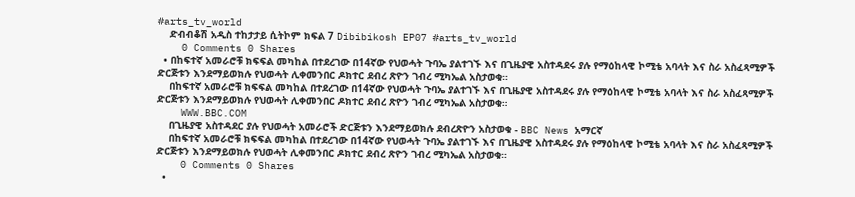#arts_tv_world
    ድብብቆሽ አዲስ ተከታታይ ሲትኮም ክፍል 7 Dibibikosh EP07 #arts_tv_world
    0 Comments 0 Shares
  • በከፍተኛ አመራሮቹ ክፍፍል መካከል በተደረገው በ14ኛው የህወሓት ጉባኤ ያልተገኙ እና በጊዜያዊ አስተዳደሩ ያሉ የማዕከላዊ ኮሚቴ አባላት እና ስራ አስፈጻሚዎች ድርጅቱን እንደማይወክሉ የህወሓት ሊቀመንበር ዶክተር ደብረ ጽዮን ገብረ ሚካኤል አስታወቁ።
    በከፍተኛ አመራሮቹ ክፍፍል መካከል በተደረገው በ14ኛው የህወሓት ጉባኤ ያልተገኙ እና በጊዜያዊ አስተዳደሩ ያሉ የማዕከላዊ ኮሚቴ አባላት እና ስራ አስፈጻሚዎች ድርጅቱን እንደማይወክሉ የህወሓት ሊቀመንበር ዶክተር ደብረ ጽዮን ገብረ ሚካኤል አስታወቁ።
    WWW.BBC.COM
    በጊዜያዊ አስተዳደር ያሉ የህወሓት አመራሮች ድርጅቱን እንደማይወክሉ ደብረጽዮን አስታወቁ - BBC News አማርኛ
    በከፍተኛ አመራሮቹ ክፍፍል መካከል በተደረገው በ14ኛው የህወሓት ጉባኤ ያልተገኙ እና በጊዜያዊ አስተዳደሩ ያሉ የማዕከላዊ ኮሚቴ አባላት እና ስራ አስፈጻሚዎች ድርጅቱን እንደማይወክሉ የህወሓት ሊቀመንበር ዶክተር ደብረ ጽዮን ገብረ ሚካኤል አስታወቁ።
    0 Comments 0 Shares
  •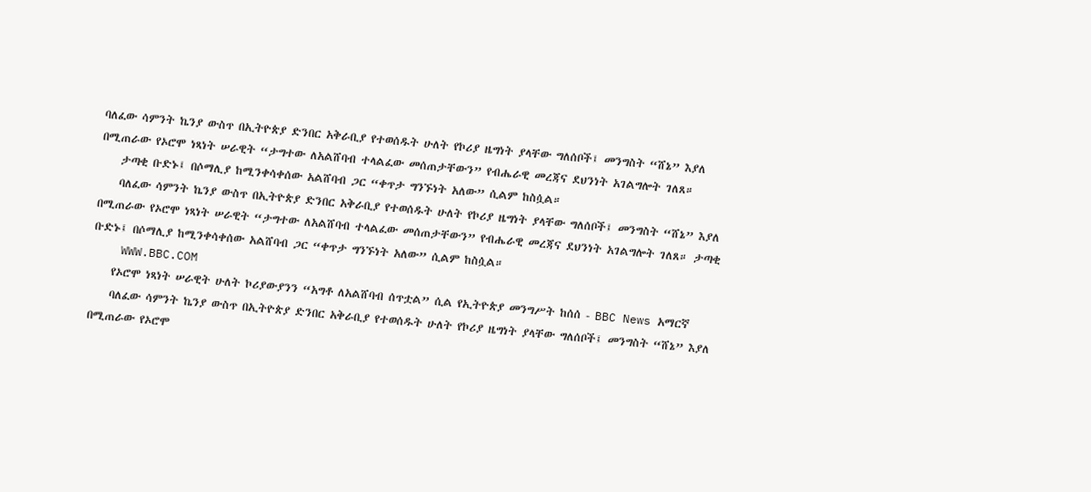ባለፈው ሳምንት ኬንያ ውስጥ በኢትዮጵያ ድንበር አቅራቢያ የተወሰዱት ሁለት የኮሪያ ዜግነት ያላቸው ግለሰቦች፤ መንግስት “ሸኔ” እያለ በሚጠራው የኦሮሞ ነጻነት ሠራዊት “ታግተው ለአልሸባብ ተላልፈው መሰጠታቸውን” የብሔራዊ መረጃና ደህንነት አገልግሎት ገለጸ።
    ታጣቂ ቡድኑ፤ በሶማሊያ ከሚንቀሳቀሰው አልሸባብ ጋር “ቀጥታ ግንኙነት አለው” ሲልም ከስሷል።
    ባለፈው ሳምንት ኬንያ ውስጥ በኢትዮጵያ ድንበር አቅራቢያ የተወሰዱት ሁለት የኮሪያ ዜግነት ያላቸው ግለሰቦች፤ መንግስት “ሸኔ” እያለ በሚጠራው የኦሮሞ ነጻነት ሠራዊት “ታግተው ለአልሸባብ ተላልፈው መሰጠታቸውን” የብሔራዊ መረጃና ደህንነት አገልግሎት ገለጸ። ታጣቂ ቡድኑ፤ በሶማሊያ ከሚንቀሳቀሰው አልሸባብ ጋር “ቀጥታ ግንኙነት አለው” ሲልም ከስሷል።
    WWW.BBC.COM
    የኦሮሞ ነጻነት ሠራዊት ሁለት ኮሪያውያንን “አግቶ ለአልሸባብ ሰጥቷል” ሲል የኢትዮጵያ መንግሥት ከሰሰ - BBC News አማርኛ
    ባለፈው ሳምንት ኬንያ ውስጥ በኢትዮጵያ ድንበር አቅራቢያ የተወሰዱት ሁለት የኮሪያ ዜግነት ያላቸው ግለሰቦች፤ መንግስት “ሸኔ” እያለ በሚጠራው የኦሮሞ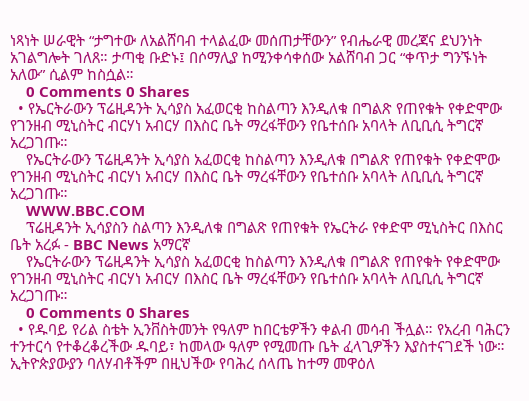ነጻነት ሠራዊት “ታግተው ለአልሸባብ ተላልፈው መሰጠታቸውን” የብሔራዊ መረጃና ደህንነት አገልግሎት ገለጸ። ታጣቂ ቡድኑ፤ በሶማሊያ ከሚንቀሳቀሰው አልሸባብ ጋር “ቀጥታ ግንኙነት አለው” ሲልም ከስሷል።
    0 Comments 0 Shares
  • የኤርትራውን ፕሬዚዳንት ኢሳያስ አፈወርቂ ከስልጣን እንዲለቁ በግልጽ የጠየቁት የቀድሞው የገንዘብ ሚኒስትር ብርሃነ አብርሃ በእስር ቤት ማረፋቸውን የቤተሰቡ አባላት ለቢቢሲ ትግርኛ አረጋገጡ።
    የኤርትራውን ፕሬዚዳንት ኢሳያስ አፈወርቂ ከስልጣን እንዲለቁ በግልጽ የጠየቁት የቀድሞው የገንዘብ ሚኒስትር ብርሃነ አብርሃ በእስር ቤት ማረፋቸውን የቤተሰቡ አባላት ለቢቢሲ ትግርኛ አረጋገጡ።
    WWW.BBC.COM
    ፕሬዚዳንት ኢሳያስን ስልጣን እንዲለቁ በግልጽ የጠየቁት የኤርትራ የቀድሞ ሚኒስትር በእስር ቤት አረፉ - BBC News አማርኛ
    የኤርትራውን ፕሬዚዳንት ኢሳያስ አፈወርቂ ከስልጣን እንዲለቁ በግልጽ የጠየቁት የቀድሞው የገንዘብ ሚኒስትር ብርሃነ አብርሃ በእስር ቤት ማረፋቸውን የቤተሰቡ አባላት ለቢቢሲ ትግርኛ አረጋገጡ።
    0 Comments 0 Shares
  • የዱባይ የሪል ስቴት ኢንቨስትመንት የዓለም ከበርቴዎችን ቀልብ መሳብ ችሏል። የአረብ ባሕርን ተንተርሳ የተቆረቆረችው ዱባይ፣ ከመላው ዓለም የሚመጡ ቤት ፈላጊዎችን እያስተናገደች ነው። ኢትዮጵያውያን ባለሃብቶችም በዚህችው የባሕረ ሰላጤ ከተማ መዋዕለ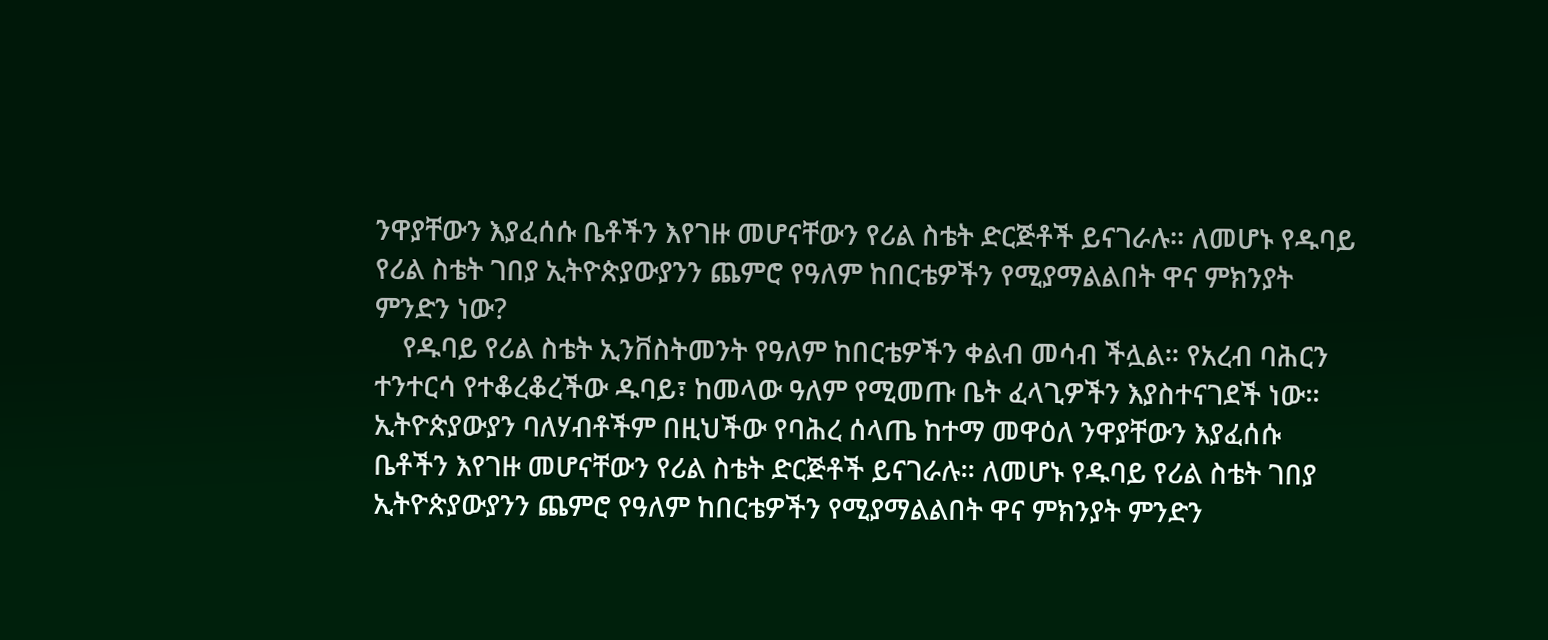ንዋያቸውን እያፈሰሱ ቤቶችን እየገዙ መሆናቸውን የሪል ስቴት ድርጅቶች ይናገራሉ። ለመሆኑ የዱባይ የሪል ስቴት ገበያ ኢትዮጵያውያንን ጨምሮ የዓለም ከበርቴዎችን የሚያማልልበት ዋና ምክንያት ምንድን ነው?
    የዱባይ የሪል ስቴት ኢንቨስትመንት የዓለም ከበርቴዎችን ቀልብ መሳብ ችሏል። የአረብ ባሕርን ተንተርሳ የተቆረቆረችው ዱባይ፣ ከመላው ዓለም የሚመጡ ቤት ፈላጊዎችን እያስተናገደች ነው። ኢትዮጵያውያን ባለሃብቶችም በዚህችው የባሕረ ሰላጤ ከተማ መዋዕለ ንዋያቸውን እያፈሰሱ ቤቶችን እየገዙ መሆናቸውን የሪል ስቴት ድርጅቶች ይናገራሉ። ለመሆኑ የዱባይ የሪል ስቴት ገበያ ኢትዮጵያውያንን ጨምሮ የዓለም ከበርቴዎችን የሚያማልልበት ዋና ምክንያት ምንድን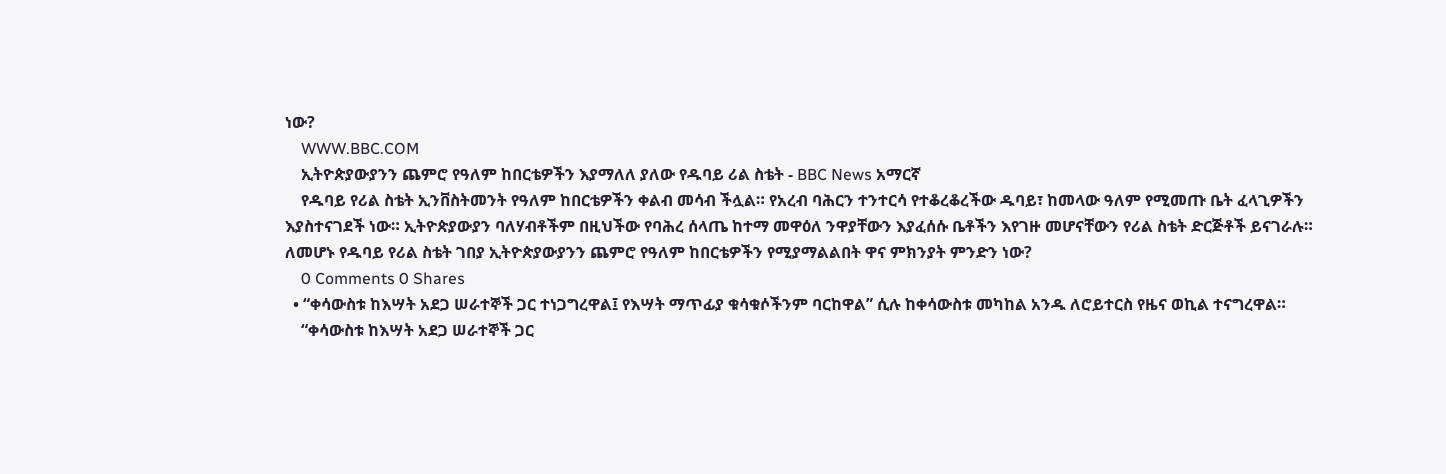ነው?
    WWW.BBC.COM
    ኢትዮጵያውያንን ጨምሮ የዓለም ከበርቴዎችን እያማለለ ያለው የዱባይ ሪል ስቴት - BBC News አማርኛ
    የዱባይ የሪል ስቴት ኢንቨስትመንት የዓለም ከበርቴዎችን ቀልብ መሳብ ችሏል። የአረብ ባሕርን ተንተርሳ የተቆረቆረችው ዱባይ፣ ከመላው ዓለም የሚመጡ ቤት ፈላጊዎችን እያስተናገደች ነው። ኢትዮጵያውያን ባለሃብቶችም በዚህችው የባሕረ ሰላጤ ከተማ መዋዕለ ንዋያቸውን እያፈሰሱ ቤቶችን እየገዙ መሆናቸውን የሪል ስቴት ድርጅቶች ይናገራሉ። ለመሆኑ የዱባይ የሪል ስቴት ገበያ ኢትዮጵያውያንን ጨምሮ የዓለም ከበርቴዎችን የሚያማልልበት ዋና ምክንያት ምንድን ነው?
    0 Comments 0 Shares
  • “ቀሳውስቱ ከእሣት አደጋ ሠራተኞች ጋር ተነጋግረዋል፤ የእሣት ማጥፊያ ቁሳቁሶችንም ባርከዋል” ሲሉ ከቀሳውስቱ መካከል አንዱ ለሮይተርስ የዜና ወኪል ተናግረዋል።
    “ቀሳውስቱ ከእሣት አደጋ ሠራተኞች ጋር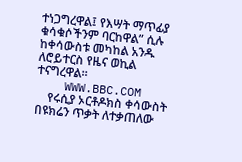ተነጋግረዋል፤ የእሣት ማጥፊያ ቁሳቁሶችንም ባርከዋል” ሲሉ ከቀሳውስቱ መካከል አንዱ ለሮይተርስ የዜና ወኪል ተናግረዋል።
    WWW.BBC.COM
    የሩሲያ ኦርቶዶክስ ቀሳውስት በዩክሬን ጥቃት ለተቃጠለው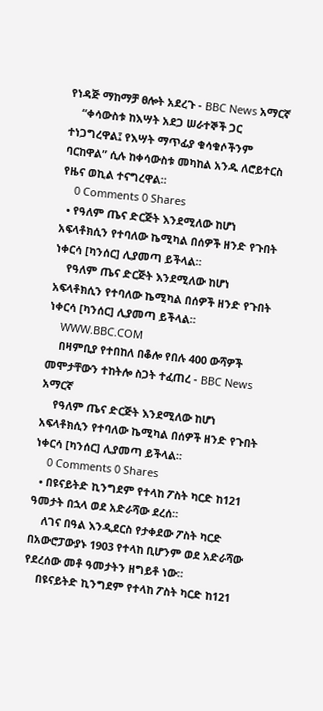የነዳጅ ማከማቻ ፀሎት አደረጉ - BBC News አማርኛ
    “ቀሳውስቱ ከእሣት አደጋ ሠራተኞች ጋር ተነጋግረዋል፤ የእሣት ማጥፊያ ቁሳቁሶችንም ባርከዋል” ሲሉ ከቀሳውስቱ መካከል አንዱ ለሮይተርስ የዜና ወኪል ተናግረዋል።
    0 Comments 0 Shares
  • የዓለም ጤና ድርጅት እንደሚለው ከሆነ አፍላቶክሲን የተባለው ኬሚካል በሰዎች ዘንድ የጉበት ነቀርሳ [ካንሰር] ሊያመጣ ይችላል።
    የዓለም ጤና ድርጅት እንደሚለው ከሆነ አፍላቶክሲን የተባለው ኬሚካል በሰዎች ዘንድ የጉበት ነቀርሳ [ካንሰር] ሊያመጣ ይችላል።
    WWW.BBC.COM
    በዛምቢያ የተበከለ በቆሎ የበሉ 400 ውሻዎች መሞታቸውን ተከትሎ ስጋት ተፈጠረ - BBC News አማርኛ
    የዓለም ጤና ድርጅት እንደሚለው ከሆነ አፍላቶክሲን የተባለው ኬሚካል በሰዎች ዘንድ የጉበት ነቀርሳ [ካንሰር] ሊያመጣ ይችላል።
    0 Comments 0 Shares
  • በዩናይትድ ኪንግደም የተላከ ፖስት ካርድ ከ121 ዓመታት በኋላ ወደ አድራሻው ደረሰ።
    ለገና በዓል እንዲደርስ የታቀደው ፖስት ካርድ በአውሮፓውያኑ 1903 የተላከ ቢሆንም ወደ አድራሻው የደረሰው መቶ ዓመታትን ዘግይቶ ነው።
    በዩናይትድ ኪንግደም የተላከ ፖስት ካርድ ከ121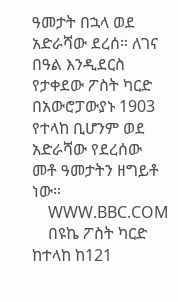ዓመታት በኋላ ወደ አድራሻው ደረሰ። ለገና በዓል እንዲደርስ የታቀደው ፖስት ካርድ በአውሮፓውያኑ 1903 የተላከ ቢሆንም ወደ አድራሻው የደረሰው መቶ ዓመታትን ዘግይቶ ነው።
    WWW.BBC.COM
    በዩኬ ፖስት ካርድ ከተላከ ከ121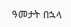ዓመታት በኋላ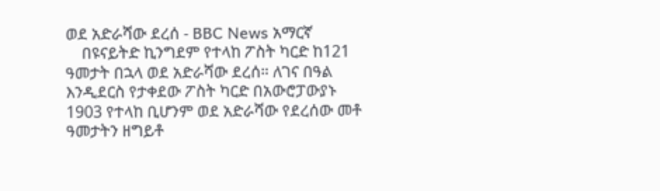ወደ አድራሻው ደረሰ - BBC News አማርኛ
    በዩናይትድ ኪንግደም የተላከ ፖስት ካርድ ከ121 ዓመታት በኋላ ወደ አድራሻው ደረሰ። ለገና በዓል እንዲደርስ የታቀደው ፖስት ካርድ በአውሮፓውያኑ 1903 የተላከ ቢሆንም ወደ አድራሻው የደረሰው መቶ ዓመታትን ዘግይቶ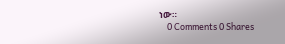ነው።
    0 Comments 0 Shares